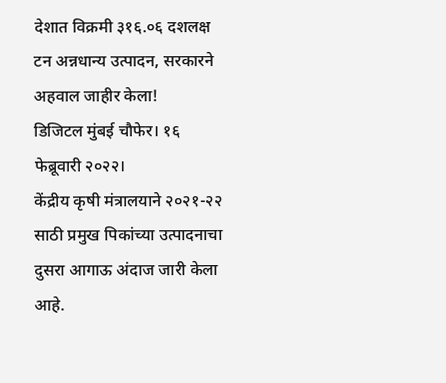देशात विक्रमी ३१६.०६ दशलक्ष टन अन्नधान्य उत्पादन, सरकारने अहवाल जाहीर केला!
डिजिटल मुंबई चौफेर। १६ फेब्रूवारी २०२२।
केंद्रीय कृषी मंत्रालयाने २०२१-२२ साठी प्रमुख पिकांच्या उत्पादनाचा दुसरा आगाऊ अंदाज जारी केला आहे.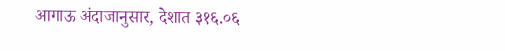आगाऊ अंदाजानुसार, देशात ३१६.०६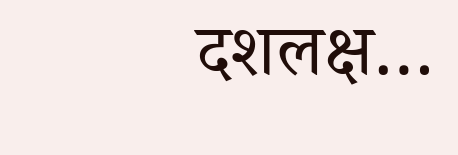दशलक्ष…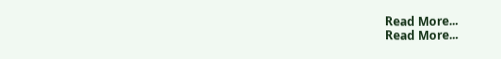Read More...
Read More...